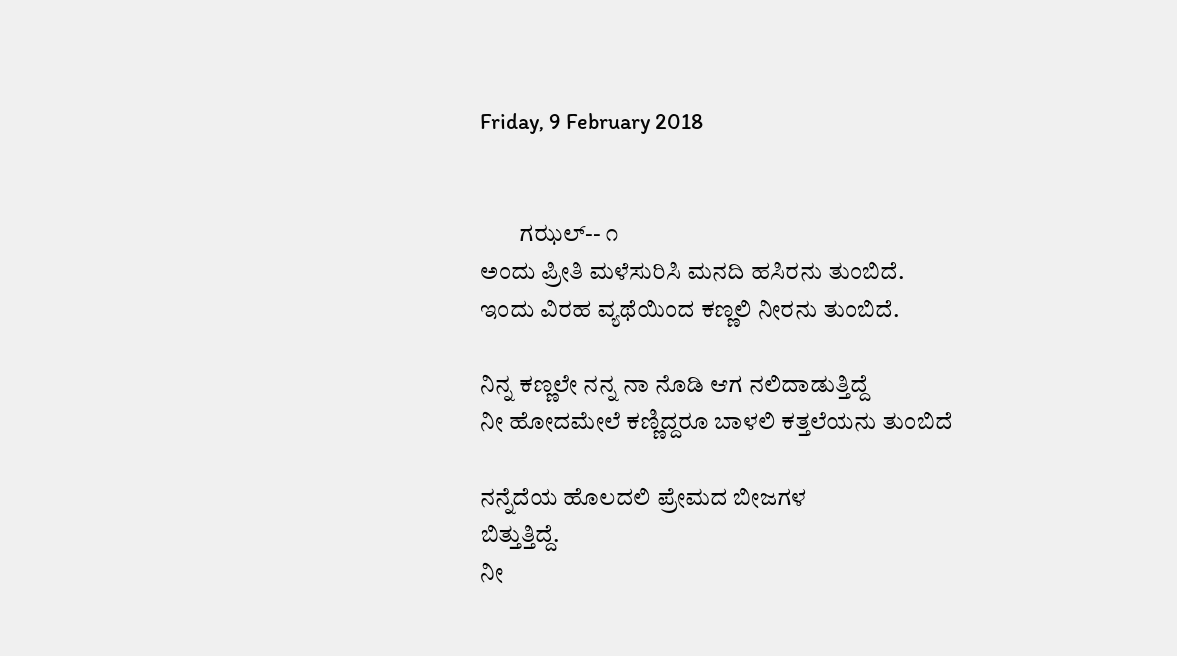Friday, 9 February 2018


        ಗಝಲ್-- ೧
ಅಂದು ಪ್ರೀತಿ ಮಳೆಸುರಿಸಿ ಮನದಿ ಹಸಿರನು ತುಂಬಿದೆ.
ಇಂದು ವಿರಹ ವ್ಯಥೆಯಿಂದ ಕಣ್ಣಲಿ ನೀರನು ತುಂಬಿದೆ.

ನಿನ್ನ ಕಣ್ಣಲೇ ನನ್ನ ನಾ ನೊಡಿ ಆಗ ನಲಿದಾಡುತ್ತಿದ್ದೆ
ನೀ ಹೋದಮೇಲೆ ಕಣ್ಣಿದ್ದರೂ ಬಾಳಲಿ ಕತ್ತಲೆಯನು ತುಂಬಿದೆ

ನನ್ನೆದೆಯ ಹೊಲದಲಿ ಪ್ರೇಮದ ಬೀಜಗಳ
ಬಿತ್ತುತ್ತಿದ್ದೆ.
ನೀ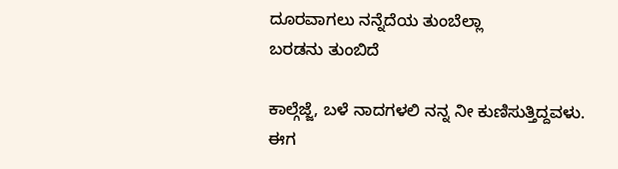ದೂರವಾಗಲು ನನ್ನೆದೆಯ ತುಂಬೆಲ್ಲಾ
ಬರಡನು ತುಂಬಿದೆ

ಕಾಲ್ಗೆಜ್ಜೆ, ಬಳೆ ನಾದಗಳಲಿ ನನ್ನ ನೀ ಕುಣಿಸುತ್ತಿದ್ದವಳು.
ಈಗ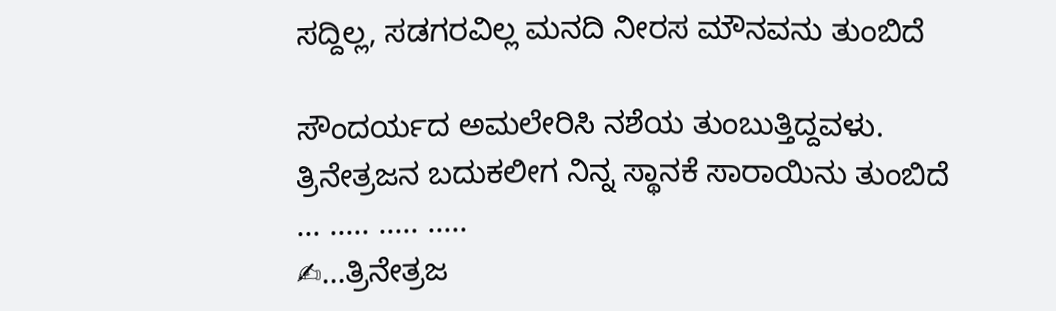ಸದ್ದಿಲ್ಲ, ಸಡಗರವಿಲ್ಲ ಮನದಿ ನೀರಸ ಮೌನವನು ತುಂಬಿದೆ

ಸೌಂದರ್ಯದ ಅಮಲೇರಿಸಿ ನಶೆಯ ತುಂಬುತ್ತಿದ್ದವಳು.
ತ್ರಿನೇತ್ರಜನ ಬದುಕಲೀಗ ನಿನ್ನ ಸ್ಥಾನಕೆ ಸಾರಾಯಿನು ತುಂಬಿದೆ
... ..... ..... .....
✍...ತ್ರಿನೇತ್ರಜ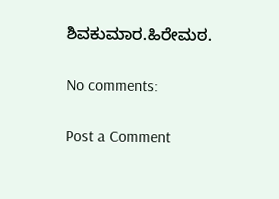ಶಿವಕುಮಾರ.ಹಿರೇಮಠ.

No comments:

Post a Comment